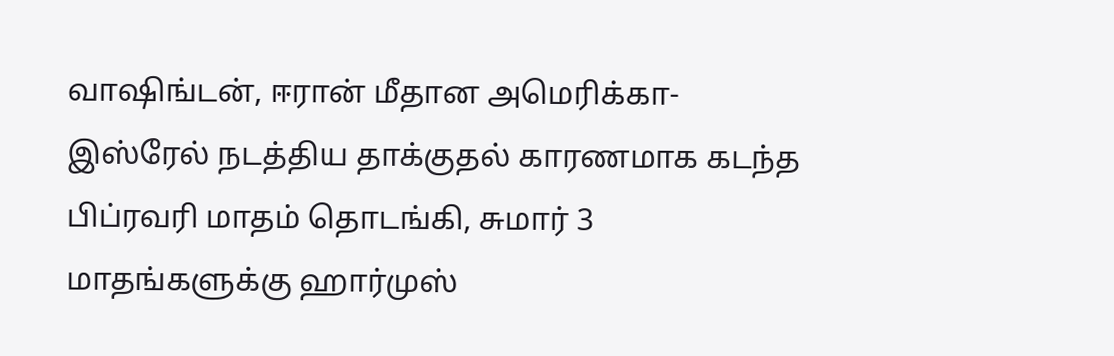வாஷிங்டன், ஈரான் மீதான அமெரிக்கா-இஸ்ரேல் நடத்திய தாக்குதல் காரணமாக கடந்த பிப்ரவரி மாதம் தொடங்கி, சுமார் 3 மாதங்களுக்கு ஹார்முஸ்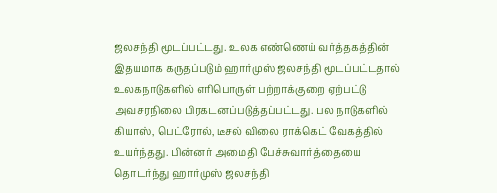ஜலசந்தி மூடப்பட்டது. உலக எண்ணெய் வர்த்தகத்தின் இதயமாக கருதப்படும் ஹார்முஸ் ஜலசந்தி மூடப்பட்டதால் உலகநாடுகளில் எரிபொருள் பற்றாக்குறை ஏற்பட்டு அவசரநிலை பிரகடனப்படுத்தப்பட்டது. பல நாடுகளில் கியாஸ், பெட்ரோல், டீசல் விலை ராக்கெட் வேகத்தில் உயர்ந்தது. பின்னர் அமைதி பேச்சுவார்த்தையை தொடர்ந்து ஹார்முஸ் ஜலசந்தி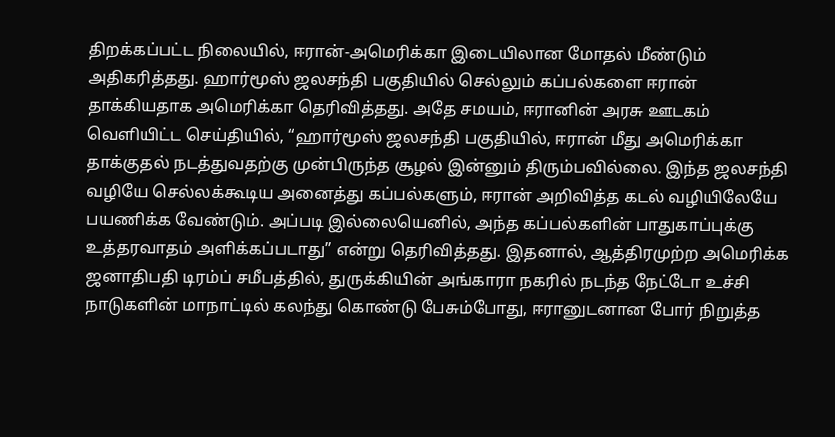திறக்கப்பட்ட நிலையில், ஈரான்-அமெரிக்கா இடையிலான மோதல் மீண்டும் அதிகரித்தது. ஹார்மூஸ் ஜலசந்தி பகுதியில் செல்லும் கப்பல்களை ஈரான் தாக்கியதாக அமெரிக்கா தெரிவித்தது. அதே சமயம், ஈரானின் அரசு ஊடகம் வெளியிட்ட செய்தியில், “ஹார்மூஸ் ஜலசந்தி பகுதியில், ஈரான் மீது அமெரிக்கா தாக்குதல் நடத்துவதற்கு முன்பிருந்த சூழல் இன்னும் திரும்பவில்லை. இந்த ஜலசந்தி வழியே செல்லக்கூடிய அனைத்து கப்பல்களும், ஈரான் அறிவித்த கடல் வழியிலேயே பயணிக்க வேண்டும். அப்படி இல்லையெனில், அந்த கப்பல்களின் பாதுகாப்புக்கு உத்தரவாதம் அளிக்கப்படாது” என்று தெரிவித்தது. இதனால், ஆத்திரமுற்ற அமெரிக்க ஜனாதிபதி டிரம்ப் சமீபத்தில், துருக்கியின் அங்காரா நகரில் நடந்த நேட்டோ உச்சி நாடுகளின் மாநாட்டில் கலந்து கொண்டு பேசும்போது, ஈரானுடனான போர் நிறுத்த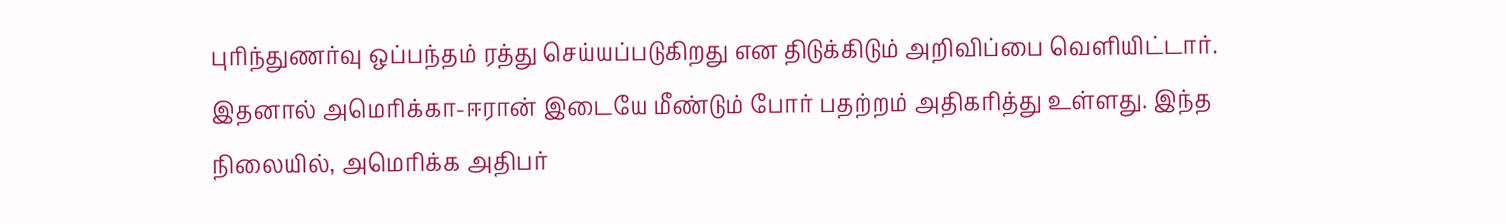புரிந்துணர்வு ஒப்பந்தம் ரத்து செய்யப்படுகிறது என திடுக்கிடும் அறிவிப்பை வெளியிட்டார். இதனால் அமெரிக்கா-ஈரான் இடையே மீண்டும் போர் பதற்றம் அதிகரித்து உள்ளது. இந்த நிலையில், அமெரிக்க அதிபர்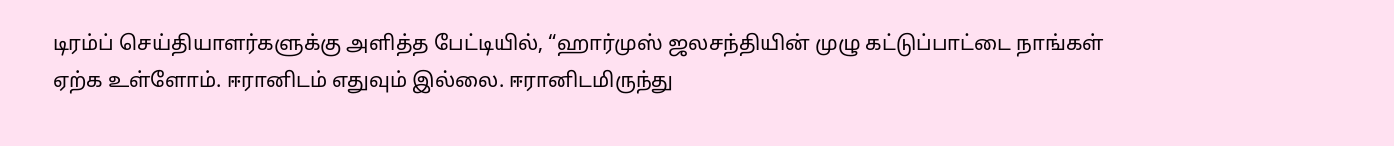டிரம்ப் செய்தியாளர்களுக்கு அளித்த பேட்டியில், “ஹார்முஸ் ஜலசந்தியின் முழு கட்டுப்பாட்டை நாங்கள் ஏற்க உள்ளோம். ஈரானிடம் எதுவும் இல்லை. ஈரானிடமிருந்து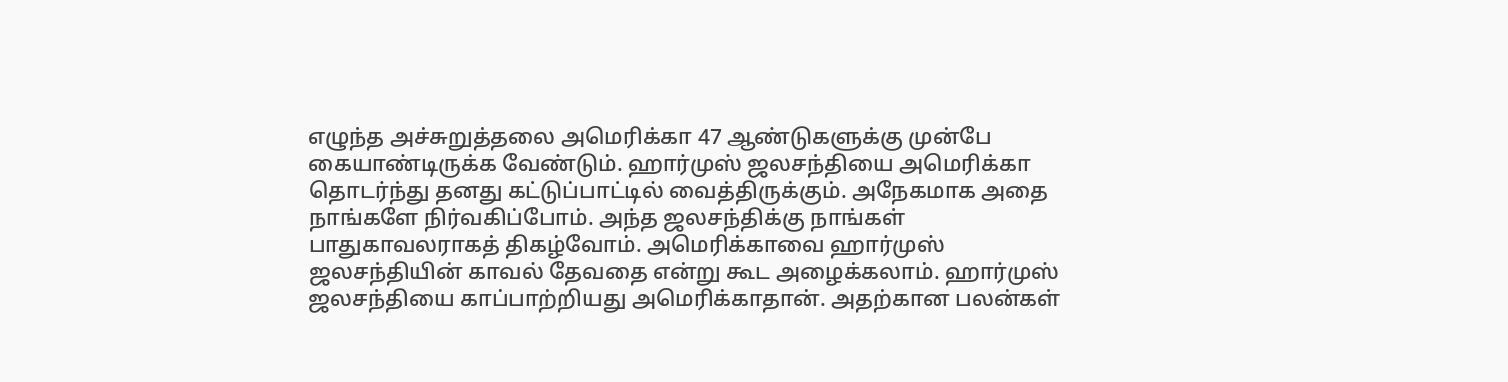எழுந்த அச்சுறுத்தலை அமெரிக்கா 47 ஆண்டுகளுக்கு முன்பே கையாண்டிருக்க வேண்டும். ஹார்முஸ் ஜலசந்தியை அமெரிக்கா தொடர்ந்து தனது கட்டுப்பாட்டில் வைத்திருக்கும். அநேகமாக அதை நாங்களே நிர்வகிப்போம். அந்த ஜலசந்திக்கு நாங்கள் பாதுகாவலராகத் திகழ்வோம். அமெரிக்காவை ஹார்முஸ் ஜலசந்தியின் காவல் தேவதை என்று கூட அழைக்கலாம். ஹார்முஸ் ஜலசந்தியை காப்பாற்றியது அமெரிக்காதான். அதற்கான பலன்கள்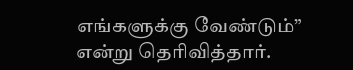எங்களுக்கு வேண்டும்” என்று தெரிவித்தார்.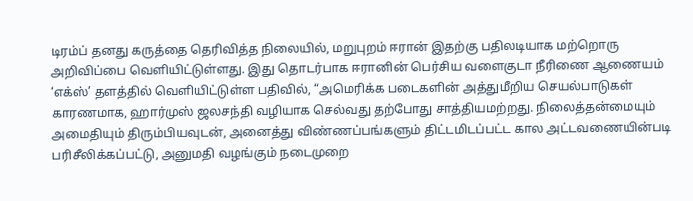டிரம்ப் தனது கருத்தை தெரிவித்த நிலையில், மறுபுறம் ஈரான் இதற்கு பதிலடியாக மற்றொரு அறிவிப்பை வெளியிட்டுள்ளது. இது தொடர்பாக ஈரானின் பெர்சிய வளைகுடா நீரிணை ஆணையம் ‘எக்ஸ்’ தளத்தில் வெளியிட்டுள்ள பதிவில், “அமெரிக்க படைகளின் அத்துமீறிய செயல்பாடுகள் காரணமாக, ஹார்முஸ் ஜலசந்தி வழியாக செல்வது தற்போது சாத்தியமற்றது. நிலைத்தன்மையும் அமைதியும் திரும்பியவுடன், அனைத்து விண்ணப்பங்களும் திட்டமிடப்பட்ட கால அட்டவணையின்படி பரிசீலிக்கப்பட்டு, அனுமதி வழங்கும் நடைமுறை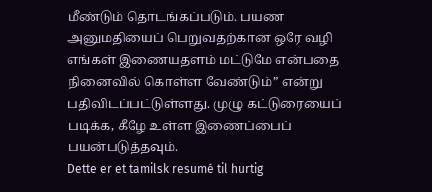மீண்டும் தொடங்கப்படும். பயண அனுமதியைப் பெறுவதற்கான ஒரே வழி எங்கள் இணையதளம் மட்டுமே என்பதை நினைவில் கொள்ள வேண்டும்” என்று பதிவிடப்பட்டுள்ளது. முழு கட்டுரையைப் படிக்க, கீழே உள்ள இணைப்பைப் பயன்படுத்தவும்.
Dette er et tamilsk resumé til hurtig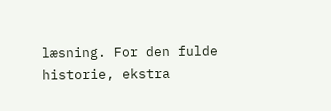læsning. For den fulde historie, ekstra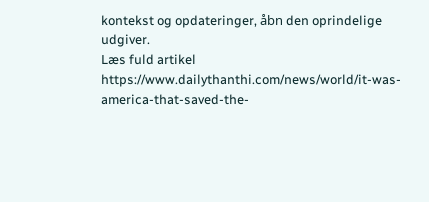kontekst og opdateringer, åbn den oprindelige udgiver.
Læs fuld artikel
https://www.dailythanthi.com/news/world/it-was-america-that-saved-the-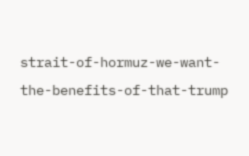strait-of-hormuz-we-want-the-benefits-of-that-trump